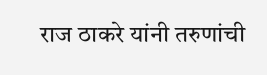राज ठाकरे यांनी तरुणांची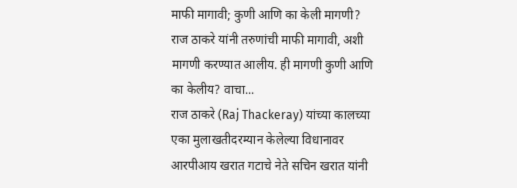माफी मागावी; कुणी आणि का केली मागणी?
राज ठाकरे यांनी तरुणांची माफी मागावी, अशी मागणी करण्यात आलीय. ही मागणी कुणी आणि का केलीय? वाचा...
राज ठाकरे (Raj Thackeray) यांच्या कालच्या एका मुलाखतीदरम्यान केलेल्या विधानावर आरपीआय खरात गटाचे नेते सचिन खरात यांनी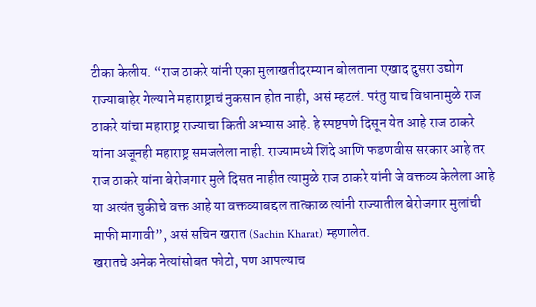टीका केलीय. “राज ठाकरे यांनी एका मुलाखतीदरम्यान बोलताना एखाद दुसरा उद्योग राज्याबाहेर गेल्याने महाराष्ट्राचं नुकसान होत नाही, असं म्हटलं. परंतु याच विधानामुळे राज ठाकरे यांचा महाराष्ट्र राज्याचा किती अभ्यास आहे. हे स्पष्टपणे दिसून येत आहे राज ठाकरे यांना अजूनही महाराष्ट्र समजलेला नाही. राज्यामध्ये शिंदे आणि फडणवीस सरकार आहे तर राज ठाकरे यांना बेरोजगार मुले दिसत नाहीत त्यामुळे राज ठाकरे यांनी जे वक्तव्य केलेला आहे या अत्यंत चुकीचे वक्त आहे या वक्तव्याबद्दल तात्काळ त्यांनी राज्यातील बेरोजगार मुलांची माफी मागावी”, असं सचिन खरात (Sachin Kharat) म्हणालेत.
खरातचे अनेक नेत्यांसोबत फोटो, पण आपल्याच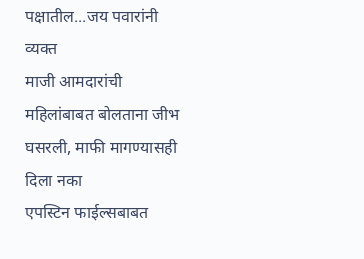पक्षातील...जय पवारांनी व्यक्त
माजी आमदारांची महिलांबाबत बोलताना जीभ घसरली, माफी मागण्यासही दिला नका
एपस्टिन फाईल्सबाबत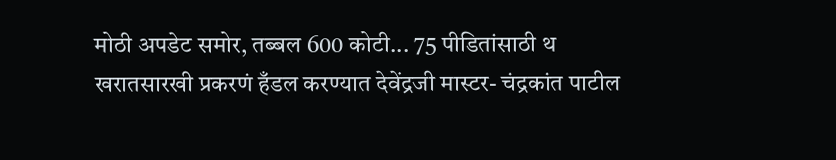मोठी अपडेट समोर, तब्बल 600 कोटी... 75 पीडितांसाठी थ
खरातसारखी प्रकरणं हँडल करण्यात देवेंद्रजी मास्टर- चंद्रकांत पाटील